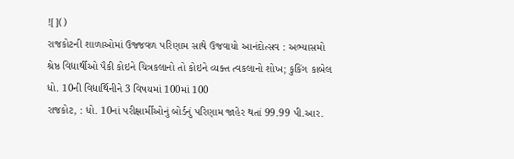![]()
રાજકોટની શાળાઓમાં ઉજ્જવળ પરિણામ સાથે ઉજવાયો આનંદોત્સવ : અભ્યાસમો શ્રેષ્ઠ વિદ્યાર્થીઓ પૈકી કોઇને ચિત્રકલાનો તો કોઇને વ્યક્ત ત્વકલાનો શોખ; કુકિંગ કાબેલ ધો. 10ની વિદ્યાર્થિનીને 3 વિષયમાં 100માં 100
રાજકોટ, : ધો. 10નાં પરીક્ષાર્મીઓનું બોર્ડનું પરિણામ જાહેર થતાં 99.99 પી.આર.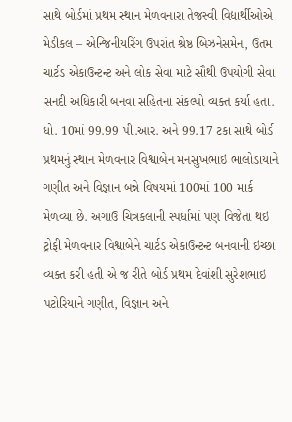સાથે બોર્ડમાં પ્રથમ સ્થાન મેળવનારા તેજસ્વી વિદ્યાર્થીઓએ મેડીકલ – એન્જિનીયરિંગ ઉપરાંત શ્રેષ્ઠ બિઝનેસમેન, ઉતમ ચાર્ટડ એકાઉન્ટન્ટ અને લોક સેવા માટે સૌથી ઉપયોગી સેવા સનદી અધિકારી બનવા સહિતના સંકલ્પો વ્યક્ત કર્યા હતા.
ધો. 10માં 99.99 પી.આર. અને 99.17 ટકા સાથે બોર્ડ પ્રથમનું સ્થાન મેળવનાર વિશ્વાબેન મનસુખભાઇ ભાલોડાયાને ગણીત અને વિજ્ઞાન બન્ને વિષયમાં 100માં 100 માર્ક મેળવ્યા છે. અગાઉ ચિત્રકલાની સ્પર્ધામાં પણ વિજેતા થઇ ટ્રોફી મેળવનાર વિશ્વાબેને ચાર્ટડ એકાઉન્ટન્ટ બનવાની ઇચ્છા વ્યક્ત કરી હતી એ જ રીતે બોર્ડ પ્રથમ દેવાંશી સુરેશભાઇ પટોરિયાને ગણીત, વિજ્ઞાન અને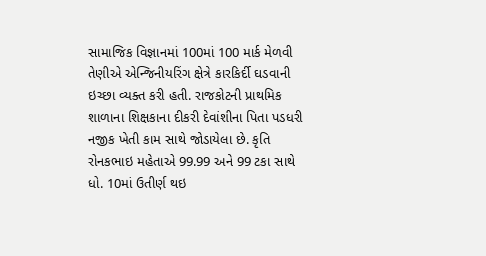સામાજિક વિજ્ઞાનમાં 100માં 100 માર્ક મેળવી તેણીએ એન્જિનીયરિંગ ક્ષેત્રે કારકિર્દી ઘડવાની ઇચ્છા વ્યક્ત કરી હતી. રાજકોટની પ્રાથમિક શાળાના શિક્ષકાના દીકરી દેવાંશીના પિતા પડધરી નજીક ખેતી કામ સાથે જોડાયેલા છે. કૃતિ રોનકભાઇ મહેતાએ 99.99 અને 99 ટકા સાથે ધો. 10માં ઉતીર્ણ થઇ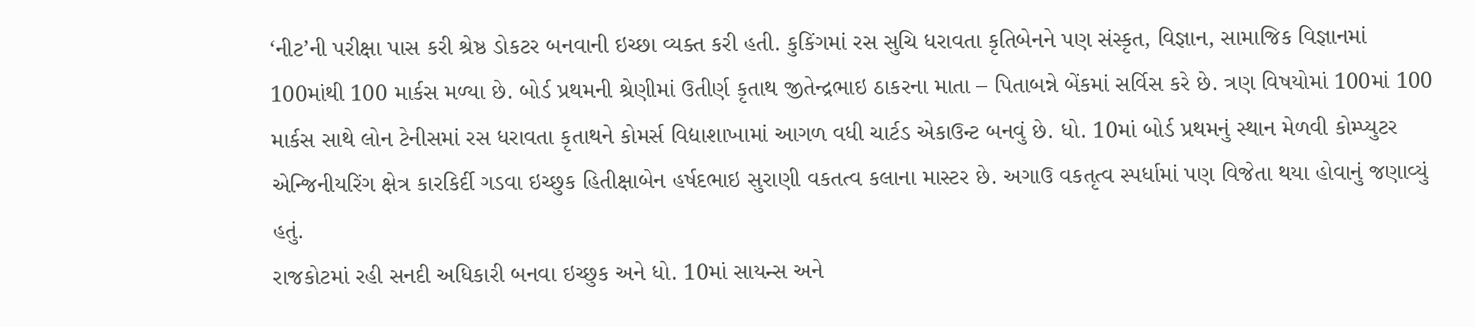‘નીટ’ની પરીક્ષા પાસ કરી શ્રેષ્ઠ ડોકટર બનવાની ઇચ્છા વ્યક્ત કરી હતી. કુકિંગમાં રસ સુચિ ધરાવતા કૃતિબેનને પણ સંસ્કૃત, વિજ્ઞાન, સામાજિક વિજ્ઞાનમાં 100માંથી 100 માર્કસ મળ્યા છે. બોર્ડ પ્રથમની શ્રેણીમાં ઉતીર્ણ કૃતાથ જીતેન્દ્રભાઇ ઠાકરના માતા – પિતાબન્ને બેંકમાં સર્વિસ કરે છે. ત્રણ વિષયોમાં 100માં 100 માર્કસ સાથે લોન ટેનીસમાં રસ ધરાવતા કૃતાથને કોમર્સ વિદ્યાશાખામાં આગળ વધી ચાર્ટડ એકાઉન્ટ બનવું છે. ધો. 10માં બોર્ડ પ્રથમનું સ્થાન મેળવી કોમ્પ્યુટર એન્જિનીયરિંગ ક્ષેત્ર કારકિર્દી ગડવા ઇચ્છુક હિતીક્ષાબેન હર્ષદભાઇ સુરાણી વકતત્વ કલાના માસ્ટર છે. અગાઉ વકતૃત્વ સ્પર્ધામાં પણ વિજેતા થયા હોવાનું જણાવ્યું હતું.
રાજકોટમાં રહી સનદી અધિકારી બનવા ઇચ્છુક અને ધો. 10માં સાયન્સ અને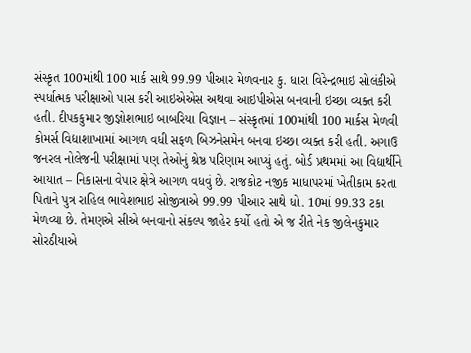સંસ્કૃત 100માંથી 100 માર્ક સાથે 99.99 પીઆર મેળવનાર કુ. ધારા વિરેન્દ્રભાઇ સોલંકીએ સ્પર્ધાત્મક પરીક્ષાઓ પાસ કરી આઇએએસ અથવા આઇપીએસ બનવાની ઇચ્છા વ્યક્ત કરી હતી. દીપકકુમાર જીજ્ઞોશભાઇ બાબરિયા વિજ્ઞાન – સંસ્કૃતમાં 100માંથી 100 માર્કસ મેળવી કોમર્સ વિદ્યાશાખામાં આગળ વધી સફળ બિઝનેસમેન બનવા ઇચ્છા વ્યક્ત કરી હતી. અગાઉ જનરલ નોલેજની પરીક્ષામાં પણ તેઓનું શ્રેષ્ઠ પરિણામ આપ્યું હતું. બોર્ડ પ્રથમમાં આ વિદ્યાર્થીને આયાત – નિકાસના વેપાર ક્ષેત્રે આગળ વધવું છે. રાજકોટ નજીક માધાપરમાં ખેતીકામ કરતા પિતાને પુત્ર રાહિલ ભાવેશભાઇ સોજીત્રાએ 99.99 પીઆર સાથે ધો. 10માં 99.33 ટકા મેળવ્યા છે. તેમણએ સીએ બનવાનો સંકલ્પ જાહેર કર્યો હતો એ જ રીતે નેક જીલેનકુમાર સોરઠીયાએ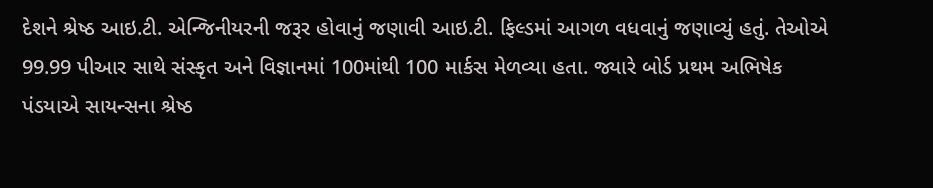દેશને શ્રેષ્ઠ આઇ.ટી. એન્જિનીયરની જરૂર હોવાનું જણાવી આઇ.ટી. ફિલ્ડમાં આગળ વધવાનું જણાવ્યું હતું. તેઓએ 99.99 પીઆર સાથે સંસ્કૃત અને વિજ્ઞાનમાં 100માંથી 100 માર્કસ મેળવ્યા હતા. જ્યારે બોર્ડ પ્રથમ અભિષેક પંડયાએ સાયન્સના શ્રેષ્ઠ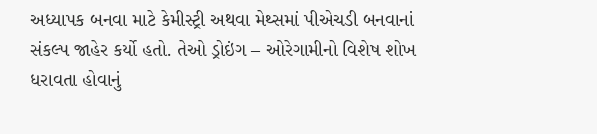અધ્યાપક બનવા માટે કેમીસ્ટ્રી અથવા મેથ્સમાં પીએચડી બનવાનાં સંકલ્પ જાહેર કર્યો હતો. તેઓ ડ્રોઇંગ – ઓરેગામીનો વિશેષ શોખ ધરાવતા હોવાનું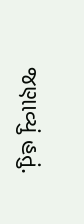જણાવ્યું હતું.